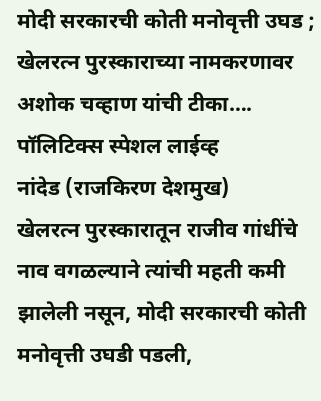मोदी सरकारची कोती मनोवृत्ती उघड ; खेलरत्न पुरस्काराच्या नामकरणावर अशोक चव्हाण यांची टीका….
पॉलिटिक्स स्पेशल लाईव्ह
नांदेड (राजकिरण देशमुख)
खेलरत्न पुरस्कारातून राजीव गांधींचे नाव वगळल्याने त्यांची महती कमी झालेली नसून, मोदी सरकारची कोती मनोवृत्ती उघडी पडली,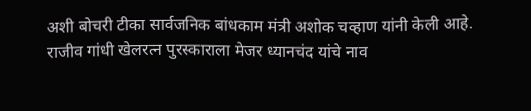अशी बोचरी टीका सार्वजनिक बांधकाम मंत्री अशोक चव्हाण यांनी केली आहे.
राजीव गांधी खेलरत्न पुरस्काराला मेजर ध्यानचंद यांचे नाव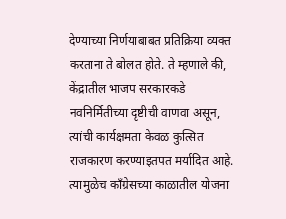देण्याच्या निर्णयाबाबत प्रतिक्रिया व्यक्त करताना ते बोलत होते. ते म्हणाले की, केंद्रातील भाजप सरकारकडे नवनिर्मितीच्या दृष्टीची वाणवा असून, त्यांची कार्यक्षमता केवळ कुत्सित राजकारण करण्याइतपत मर्यादित आहे. त्यामुळेच काँग्रेसच्या काळातील योजना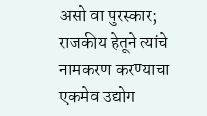असो वा पुरस्कार; राजकीय हेतूने त्यांचे नामकरण करण्याचा एकमेव उद्योग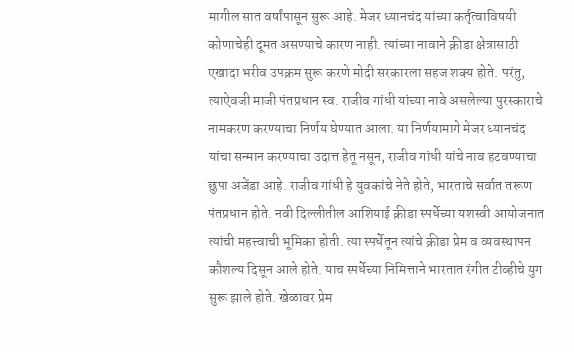मागील सात वर्षांपासून सुरू आहे. मेजर ध्यानचंद यांच्या कर्तृत्वाविषयी कोणाचेही दूमत असण्याचे कारण नाही. त्यांच्या नावाने क्रीडा क्षेत्रासाठी एखादा भरीव उपक्रम सुरू करणे मोदी सरकारला सहज शक्य होते. परंतु, त्याऐवजी माजी पंतप्रधान स्व. राजीव गांधी यांच्या नावे असलेल्या पुरस्काराचे नामकरण करण्याचा निर्णय घेण्यात आला. या निर्णयामागे मेजर ध्यानचंद यांचा सन्मान करण्याचा उदात्त हेतू नसून, राजीव गांधी यांचे नाव हटवण्याचा छुपा अजेंडा आहे. राजीव गांधी हे युवकांचे नेते होते, भारताचे सर्वात तरूण पंतप्रधान होते. नवी दिल्लीतील आशियाई क्रीडा स्पर्धेच्या यशस्वी आयोजनात त्यांची महत्त्वाची भूमिका होती. त्या स्पर्धेतून त्यांचे क्रीडा प्रेम व व्यवस्थापन कौशल्य दिसून आले होते. याच स्पर्धेच्या निमित्ताने भारतात रंगीत टीव्हीचे युग सुरू झाले होते. खेळावर प्रेम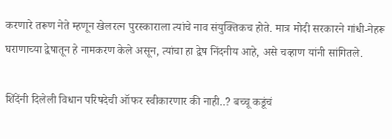करणारे तरूण नेते म्हणून खेलरत्न पुरस्काराला त्यांचे नाव संयुक्तिकच होते. मात्र मोदी सरकारने गांधी-नेहरू घराणाच्या द्वेषातून हे नामकरण केले असून, त्यांचा हा द्वेष निंदनीय आहे, असे चव्हाण यांनी सांगितले.

शिंदेंनी दिलेली विधान परिषदेची ऑफर स्वीकारणार की नाही..? बच्चू कडूंचं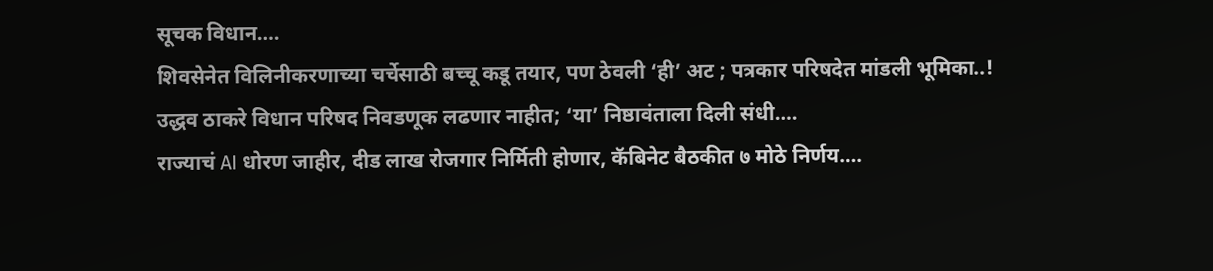सूचक विधान….
शिवसेनेत विलिनीकरणाच्या चर्चेसाठी बच्चू कडू तयार, पण ठेवली ‘ही’ अट ; पत्रकार परिषदेत मांडली भूमिका..!
उद्धव ठाकरे विधान परिषद निवडणूक लढणार नाहीत; ‘या’ निष्ठावंताला दिली संधी….
राज्याचं AI धोरण जाहीर, दीड लाख रोजगार निर्मिती होणार, कॅबिनेट बैठकीत ७ मोठे निर्णय….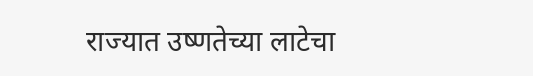राज्यात उष्णतेच्या लाटेचा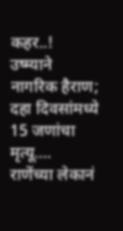कहर..! उष्म्याने नागरिक हैराण; दहा दिवसांमध्ये 15 जणांचा मृत्यू….
राणेंच्या लेकानं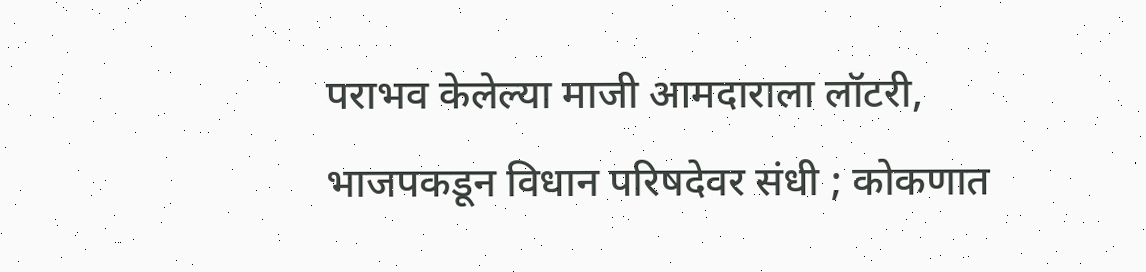पराभव केलेल्या माजी आमदाराला लॉटरी, भाजपकडून विधान परिषदेवर संधी ; कोकणात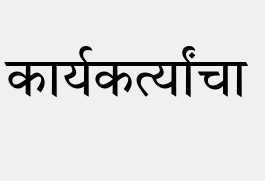कार्यकर्त्यांचा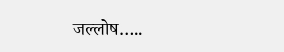जल्लोष…..